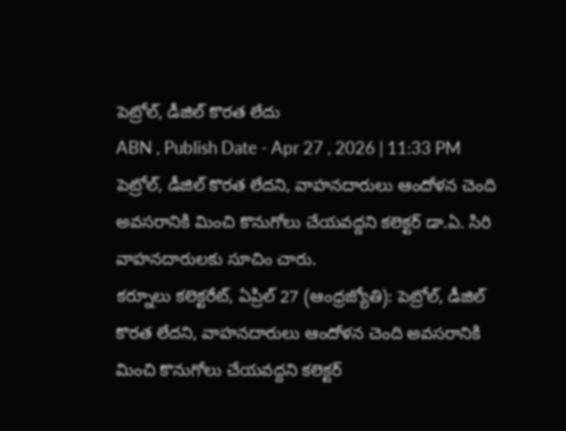పెట్రోల్, డీజిల్ కొరత లేదు
ABN , Publish Date - Apr 27 , 2026 | 11:33 PM
పెట్రోల్, డీజిల్ కొరత లేదని, వాహనదారులు ఆందోళన చెంది అవసరానికి మించి కొనుగోలు చేయవద్దని కలెక్టర్ డా.ఏ. సిరి వాహనదారులకు సూచిం చారు.
కర్నూలు కలెక్టరేట్, ఏప్రిల్ 27 (ఆంధ్రజ్యోతి): పెట్రోల్, డీజిల్ కొరత లేదని, వాహనదారులు ఆందోళన చెంది అవసరానికి మించి కొనుగోలు చేయవద్దని కలెక్టర్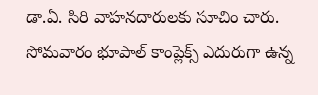డా.ఏ. సిరి వాహనదారులకు సూచిం చారు. సోమవారం భూపాల్ కాంప్లెక్స్ ఎదురుగా ఉన్న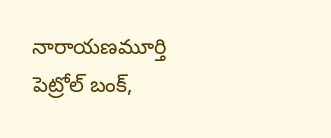నారాయణమూర్తి పెట్రోల్ బంక్,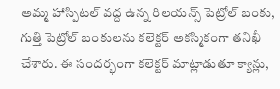అమ్మ హాస్పిటల్ వద్ద ఉన్న రిలయన్స్ పెట్రోల్ బంకు, గుత్తి పెట్రోల్ బంకులను కలెక్టర్ అకస్మికంగా తనిఖీ చేశారు. ఈ సందర్భంగా కలెక్టర్ మాట్లాడుతూ క్యాన్లు,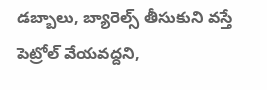డబ్బాలు, బ్యారెల్స్ తీసుకుని వస్తే పెట్రోల్ వేయవద్దని,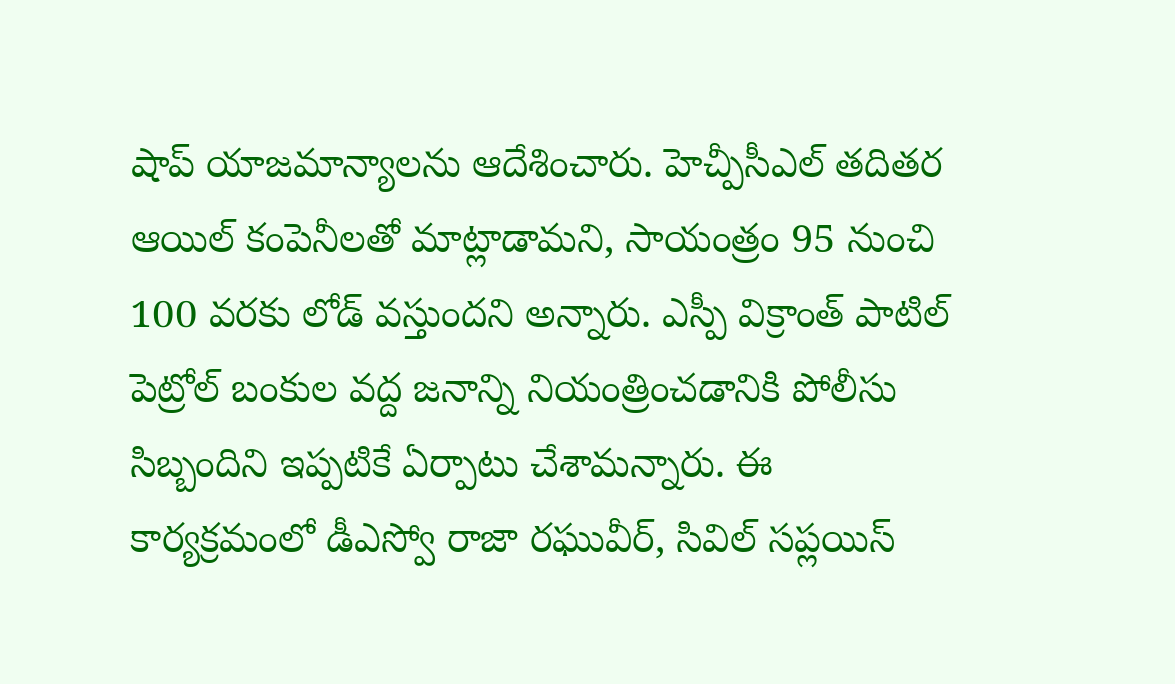షాప్ యాజమాన్యాలను ఆదేశించారు. హెచ్పీసీఎల్ తదితర ఆయిల్ కంపెనీలతో మాట్లాడామని, సాయంత్రం 95 నుంచి 100 వరకు లోడ్ వస్తుందని అన్నారు. ఎస్పీ విక్రాంత్ పాటిల్ పెట్రోల్ బంకుల వద్ద జనాన్ని నియంత్రించడానికి పోలీసు సిబ్బందిని ఇప్పటికే ఏర్పాటు చేశామన్నారు. ఈ కార్యక్రమంలో డీఎస్వో రాజా రఘువీర్, సివిల్ సప్లయిస్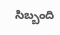సిబ్బంది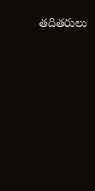తదితరులు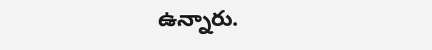ఉన్నారు.